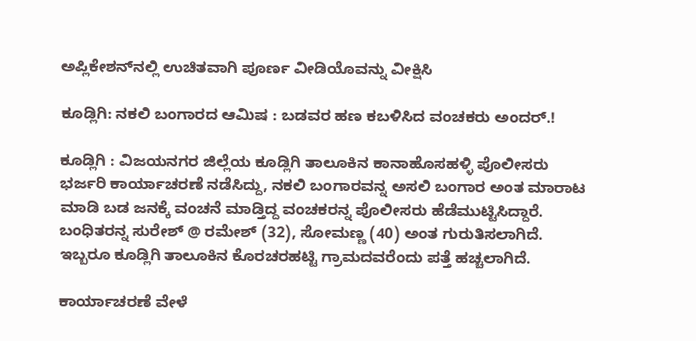ಅಪ್ಲಿಕೇಶನ್‌ನಲ್ಲಿ ಉಚಿತವಾಗಿ ಪೂರ್ಣ ವೀಡಿಯೊವನ್ನು ವೀಕ್ಷಿಸಿ

ಕೂಡ್ಲಿಗಿ: ನಕಲಿ ಬಂಗಾರದ ಆಮಿಷ : ಬಡವರ ಹಣ ಕಬಳಿಸಿದ ವಂಚಕರು ಅಂದರ್.!

ಕೂಡ್ಲಿಗಿ : ವಿಜಯನಗರ ಜಿಲ್ಲೆಯ ಕೂಡ್ಲಿಗಿ ತಾಲೂಕಿನ ಕಾನಾಹೊಸಹಳ್ಳಿ ಪೊಲೀಸರು ಭರ್ಜರಿ ಕಾರ್ಯಾಚರಣೆ ನಡೆಸಿದ್ದು, ನಕಲಿ ಬಂಗಾರವನ್ನ ಅಸಲಿ ಬಂಗಾರ ಅಂತ ಮಾರಾಟ ಮಾಡಿ ಬಡ ಜನಕ್ಕೆ ವಂಚನೆ ಮಾಡ್ತಿದ್ದ ವಂಚಕರನ್ನ ಪೊಲೀಸರು ಹೆಡೆಮುಟ್ಟಿಸಿದ್ದಾರೆ. ಬಂಧಿತರನ್ನ ಸುರೇಶ್ @ ರಮೇಶ್ (32), ಸೋಮಣ್ಣ (40) ಅಂತ ಗುರುತಿಸಲಾಗಿದೆ. ಇಬ್ಬರೂ ಕೂಡ್ಲಿಗಿ ತಾಲೂಕಿನ ಕೊರಚರಹಟ್ಟಿ ಗ್ರಾಮದವರೆಂದು ಪತ್ತೆ ಹಚ್ಚಲಾಗಿದೆ.

ಕಾರ್ಯಾಚರಣೆ ವೇಳೆ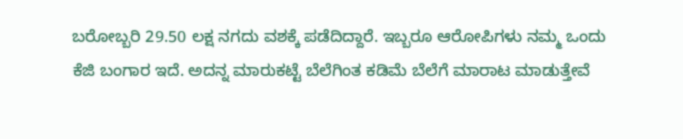ಬರೋಬ್ಬರಿ 29.50 ಲಕ್ಷ ನಗದು ವಶಕ್ಕೆ ಪಡೆದಿದ್ದಾರೆ. ಇಬ್ಬರೂ ಆರೋಪಿಗಳು ನಮ್ಮ ಒಂದು ಕೆಜಿ ಬಂಗಾರ ಇದೆ. ಅದನ್ನ ಮಾರುಕಟ್ಟೆ ಬೆಲೆಗಿಂತ ಕಡಿಮೆ ಬೆಲೆಗೆ ಮಾರಾಟ ಮಾಡುತ್ತೇವೆ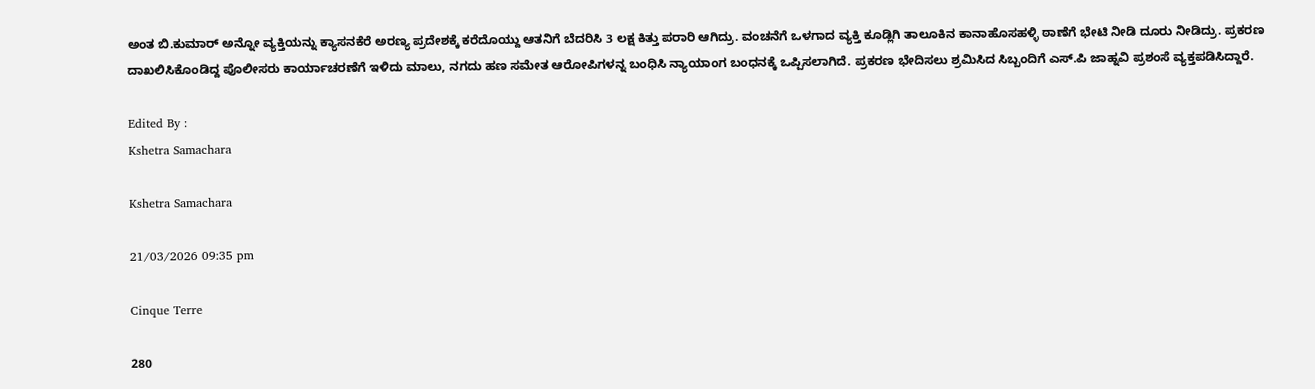ಅಂತ ಬಿ.ಕುಮಾರ್ ಅನ್ನೋ ವ್ಯಕ್ತಿಯನ್ನು ಕ್ಯಾಸನಕೆರೆ ಅರಣ್ಯ ಪ್ರದೇಶಕ್ಕೆ ಕರೆದೊಯ್ದು ಆತನಿಗೆ ಬೆದರಿಸಿ 3 ಲಕ್ಷ ಕಿತ್ತು ಪರಾರಿ ಆಗಿದ್ರು. ವಂಚನೆಗೆ ಒಳಗಾದ ವ್ಯಕ್ತಿ ಕೂಡ್ಲಿಗಿ ತಾಲೂಕಿನ ಕಾನಾಹೊಸಹಳ್ಳಿ ಠಾಣೆಗೆ ಭೇಟಿ ನೀಡಿ ದೂರು ನೀಡಿದ್ರು. ಪ್ರಕರಣ ದಾಖಲಿಸಿಕೊಂಡಿದ್ದ ಪೊಲೀಸರು ಕಾರ್ಯಾಚರಣೆಗೆ ಇಳಿದು ಮಾಲು, ನಗದು ಹಣ ಸಮೇತ ಆರೋಪಿಗಳನ್ನ ಬಂಧಿಸಿ ನ್ಯಾಯಾಂಗ ಬಂಧನಕ್ಕೆ ಒಪ್ಪಿಸಲಾಗಿದೆ. ಪ್ರಕರಣ ಭೇದಿಸಲು ಶ್ರಮಿಸಿದ ಸಿಬ್ಬಂದಿಗೆ ಎಸ್.ಪಿ ಜಾಹ್ನವಿ ಪ್ರಶಂಸೆ ವ್ಯಕ್ತಪಡಿಸಿದ್ದಾರೆ.

Edited By :
Kshetra Samachara

Kshetra Samachara

21/03/2026 09:35 pm

Cinque Terre

280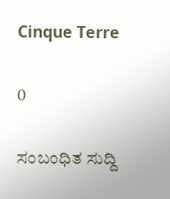Cinque Terre

0

ಸಂಬಂಧಿತ ಸುದ್ದಿ